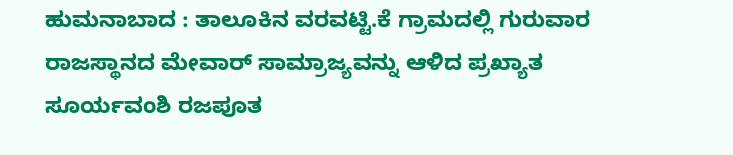ಹುಮನಾಬಾದ : ತಾಲೂಕಿನ ವರವಟ್ಟಿ.ಕೆ ಗ್ರಾಮದಲ್ಲಿ ಗುರುವಾರ ರಾಜಸ್ಥಾನದ ಮೇವಾರ್ ಸಾಮ್ರಾಜ್ಯವನ್ನು ಆಳಿದ ಪ್ರಖ್ಯಾತ ಸೂರ್ಯವಂಶಿ ರಜಪೂತ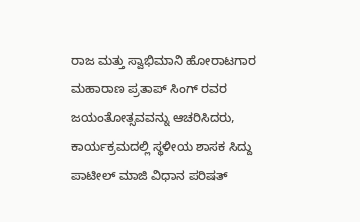ರಾಜ ಮತ್ತು ಸ್ವಾಭಿಮಾನಿ ಹೋರಾಟಗಾರ ಮಹಾರಾಣ ಪ್ರತಾಪ್ ಸಿಂಗ್ ರವರ ಜಯಂತೋತ್ಸವವನ್ನು ಆಚರಿಸಿದರು, ಕಾರ್ಯಕ್ರಮದಲ್ಲಿ ಸ್ಥಳೀಯ ಶಾಸಕ ಸಿದ್ದು ಪಾಟೀಲ್ ಮಾಜಿ ವಿಧಾನ ಪರಿಷತ್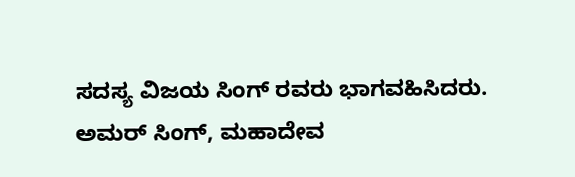ಸದಸ್ಯ ವಿಜಯ ಸಿಂಗ್ ರವರು ಭಾಗವಹಿಸಿದರು.
ಅಮರ್ ಸಿಂಗ್, ಮಹಾದೇವ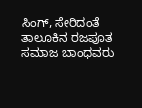ಸಿಂಗ್, ಸೇರಿದಂತೆ ತಾಲೂಕಿನ ರಜಪೂತ ಸಮಾಜ ಬಾಂಧವರು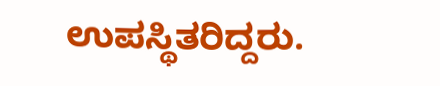ಉಪಸ್ಥಿತರಿದ್ದರು.